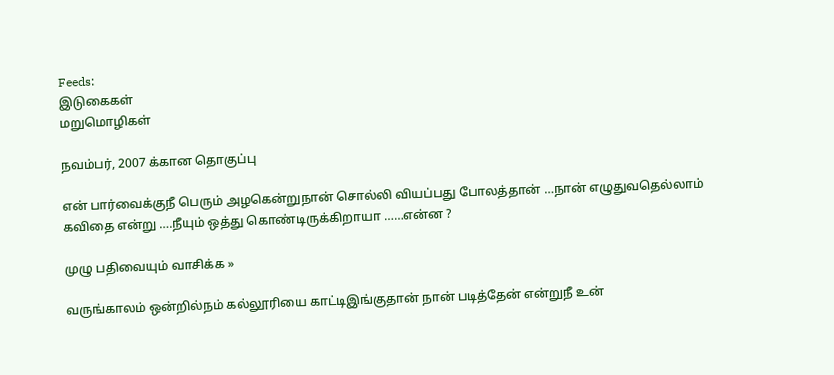Feeds:
இடுகைகள்
மறுமொழிகள்

நவம்பர், 2007 க்கான தொகுப்பு

என் பார்வைக்குநீ பெரும் அழகென்றுநான் சொல்லி வியப்பது போலத்தான் …நான் எழுதுவதெல்லாம் கவிதை என்று ….நீயும் ஒத்து கொண்டிருக்கிறாயா ……என்ன ?

முழு பதிவையும் வாசிக்க »

வருங்காலம் ஒன்றில்நம் கல்லூரியை காட்டிஇங்குதான் நான் படித்தேன் என்றுநீ உன்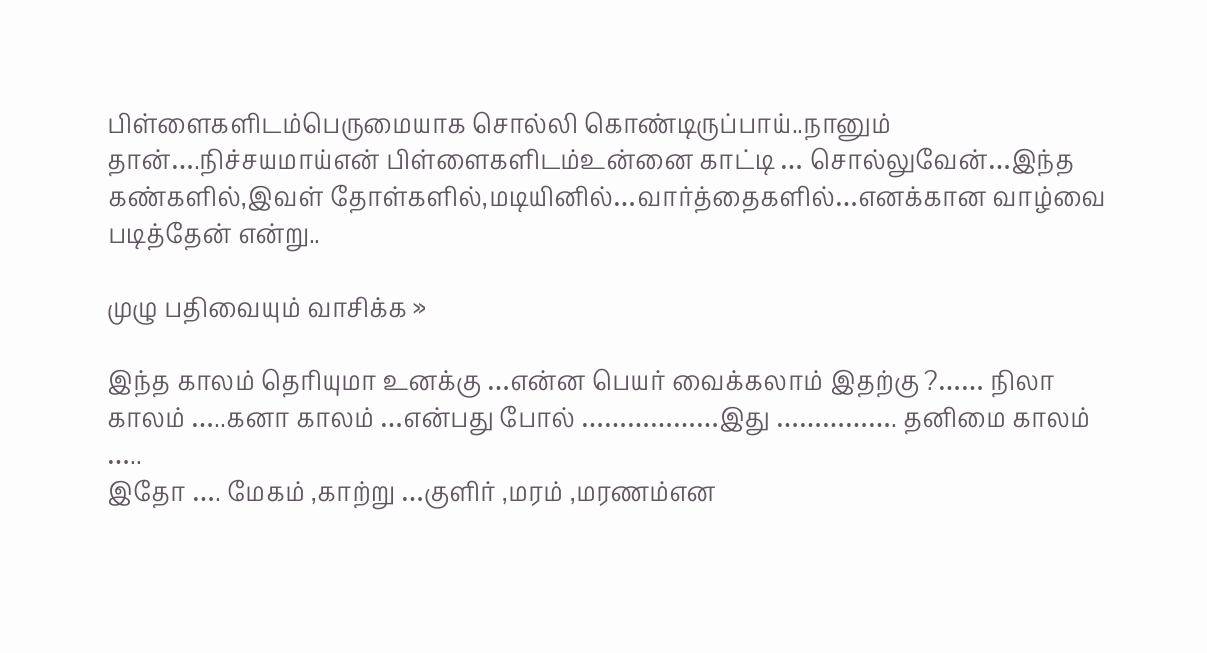பிள்ளைகளிடம்பெருமையாக சொல்லி கொண்டிருப்பாய்..நானும் தான்….நிச்சயமாய்என் பிள்ளைகளிடம்உன்னை காட்டி … சொல்லுவேன்…இந்த கண்களில்,இவள் தோள்களில்,மடியினில்…வார்த்தைகளில்…எனக்கான வாழ்வை படித்தேன் என்று..

முழு பதிவையும் வாசிக்க »

இந்த காலம் தெரியுமா உனக்கு …என்ன பெயர் வைக்கலாம் இதற்கு ?…… நிலா காலம் …..கனா காலம் …என்பது போல் ………………இது ……………. தனிமை காலம் …..
இதோ …. மேகம் ,காற்று …குளிர் ,மரம் ,மரணம்என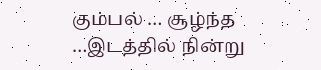கும்பல் … சூழ்ந்த …இடத்தில் நின்று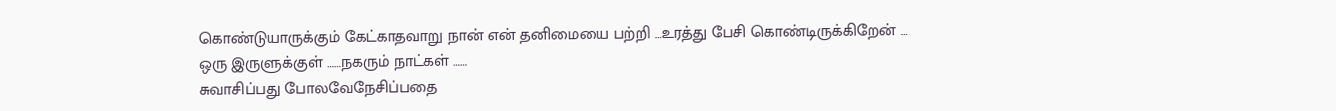கொண்டுயாருக்கும் கேட்காதவாறு நான் என் தனிமையை பற்றி …உரத்து பேசி கொண்டிருக்கிறேன் …
ஒரு இருளுக்குள் ……நகரும் நாட்கள் ……
சுவாசிப்பது போலவேநேசிப்பதை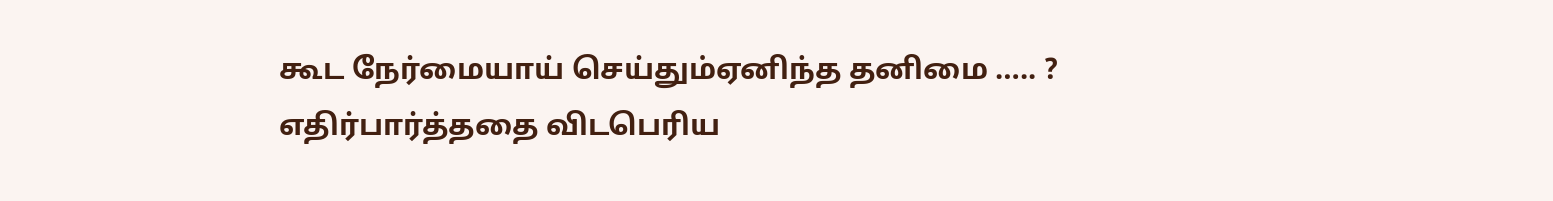கூட நேர்மையாய் செய்தும்ஏனிந்த தனிமை ….. ?
எதிர்பார்த்ததை விடபெரிய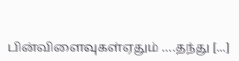பின்விளைவுகள்ஏதும் ….தந்து [...]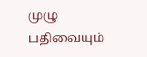முழு பதிவையும்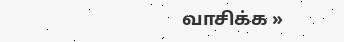வாசிக்க »